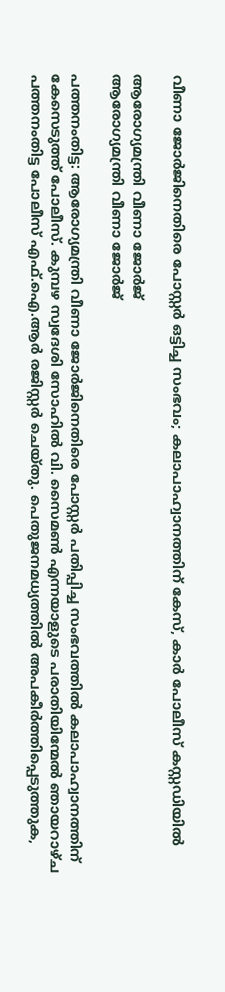വീണാ ജോര്‍ജിനെതിരെ പോസ്റ്റര്‍ ഒട്ടിച്ച സംഭവം; കലാപാഹ്വാനത്തിന് കേസ്, കാര്‍ പോലീസ് കസ്റ്റഡിയില്‍

ആരോഗ്യമന്ത്രി വീണാ ജോർജ്
ആരോഗ്യമന്ത്രി വീണാ ജോർജ്

പത്തനംതിട്ട: ആരോഗ്യമന്ത്രി വീണാ ജോര്‍ജിനെതിരെ പോസ്റ്റര്‍ പതിപ്പിച്ച സംഭവത്തില്‍ കലാപാഹ്വാനത്തിന് കേസെടുത്ത് പോലീസ്. കുമ്പഴ സ്വദേശി സോഹില്‍ വി. സൈമണ്‍ എന്നയാളുടെ പരാതിയിന്മേൽ ഞായറാഴ്ച പത്തനംതിട്ട പോലീസ് എഫ്.ഐ.ആര്‍ രജിസ്റ്റര്‍ ചെയ്തു. പെതുജനമധ്യത്തില്‍ അപകീര്‍ത്തിപ്പെടുത്തുക,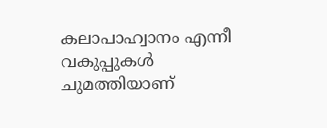കലാപാഹ്വാനം എന്നീ വകുപ്പുകള്‍ ചുമത്തിയാണ്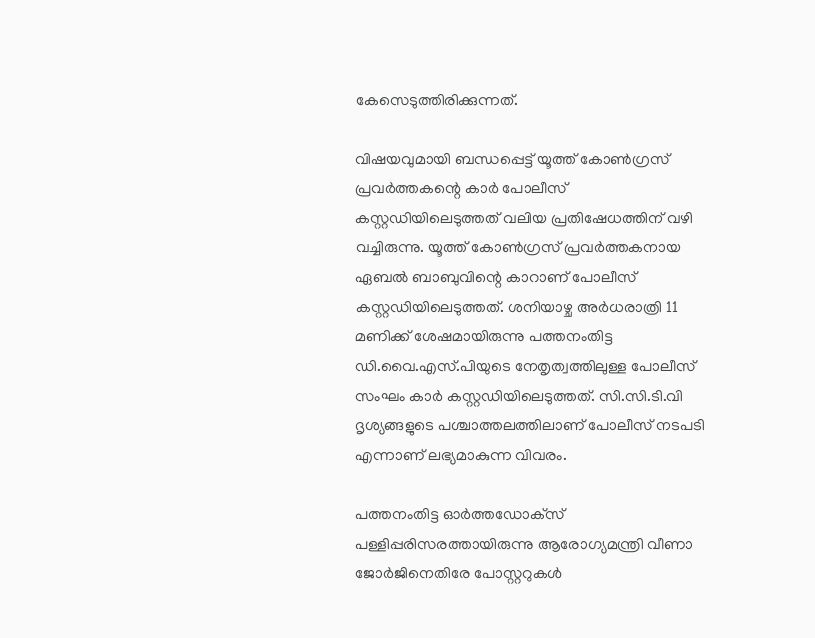കേസെടുത്തിരിക്കുന്നത്.

വിഷയവുമായി ബന്ധപ്പെട്ട് യൂത്ത് കോണ്‍ഗ്രസ് പ്രവര്‍ത്തകന്റെ കാര്‍ പോലീസ് കസ്റ്റഡിയിലെടുത്തത് വലിയ പ്രതിഷേധത്തിന് വഴി വച്ചിരുന്നു. യൂത്ത് കോണ്‍ഗ്രസ് പ്രവര്‍ത്തകനായ ഏബല്‍ ബാബുവിന്റെ കാറാണ് പോലീസ് കസ്റ്റഡിയിലെടുത്തത്. ശനിയാഴ്ച അർധരാത്രി 11 മണിക്ക് ശേഷമായിരുന്നു പത്തനംതിട്ട ഡി.വൈ.എസ്.പിയുടെ നേതൃത്വത്തിലുള്ള പോലീസ് സംഘം കാര്‍ കസ്റ്റഡിയിലെടുത്തത്. സി.സി.ടി.വി ദൃശ്യങ്ങളുടെ പശ്ചാത്തലത്തിലാണ് പോലീസ് നടപടി എന്നാണ് ലഭ്യമാകുന്ന വിവരം.

പത്തനംതിട്ട ഓര്‍ത്തഡോക്‌സ് പള്ളിപ്പരിസരത്തായിരുന്നു ആരോഗ്യമന്ത്രി വീണാ ജോര്‍ജിനെതിരേ പോസ്റ്ററുകള്‍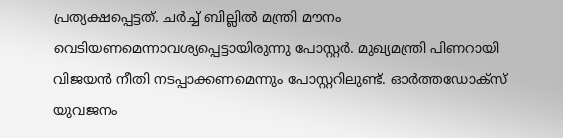പ്രത്യക്ഷപ്പെട്ടത്. ചര്‍ച്ച് ബില്ലില്‍ മന്ത്രി മൗനം വെടിയണമെന്നാവശ്യപ്പെട്ടായിരുന്നു പോസ്റ്റര്‍. മുഖ്യമന്ത്രി പിണറായി വിജയന്‍ നീതി നടപ്പാക്കണമെന്നും പോസ്റ്ററിലുണ്ട്. ഓര്‍ത്തഡോക്‌സ് യുവജനം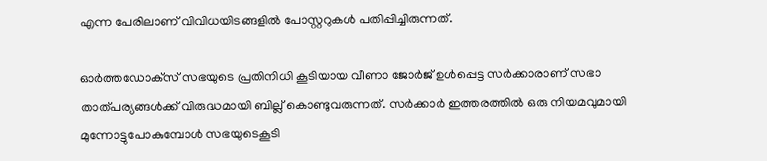എന്ന പേരിലാണ് വിവിധയിടങ്ങളില്‍ പോസ്റ്ററുകൾ പതിപ്പിച്ചിരുന്നത്.

ഓര്‍ത്തഡോക്‌സ് സഭയുടെ പ്രതിനിധി കൂടിയായ വീണാ ജോര്‍ജ് ഉള്‍പ്പെട്ട സര്‍ക്കാരാണ് സഭാ താത്പര്യങ്ങള്‍ക്ക് വിരുദ്ധമായി ബില്ല് കൊണ്ടുവരുന്നത്. സര്‍ക്കാര്‍ ഇത്തരത്തില്‍ ഒരു നിയമവുമായി മുന്നോട്ടുപോകുമ്പോള്‍ സഭയുടെകൂടി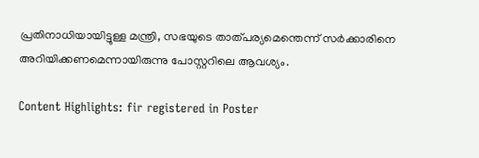പ്രതിനാധിയായിട്ടുള്ള മന്ത്രി, സഭയുടെ താത്പര്യമെന്തെന്ന് സര്‍ക്കാരിനെ അറിയിക്കണമെന്നായിരുന്നു പോസ്റ്ററിലെ ആവശ്യം.

Content Highlights: fir registered in Poster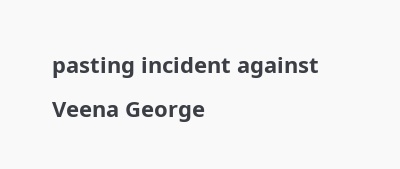pasting incident against Veena George